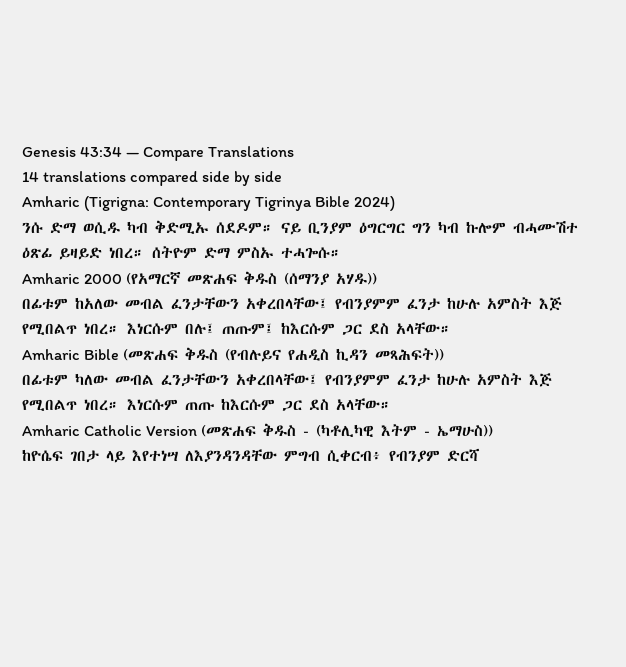Genesis 43:34 — Compare Translations
14 translations compared side by side
Amharic (Tigrigna: Contemporary Tigrinya Bible 2024)
ንሱ ድማ ወሲዱ ካብ ቅድሚኡ ሰደዶም። ናይ ቢንያም ዕግርግር ግን ካብ ኩሎም ብሓሙሽተ ዕጽፊ ይዛይድ ነበረ። ሰትዮም ድማ ምስኡ ተሓጐሱ።
Amharic 2000 (የአማርኛ መጽሐፍ ቅዱስ (ሰማንያ አሃዱ))
በፊቱም ከአለው መብል ፈንታቸውን አቀረበላቸው፤ የብንያምም ፈንታ ከሁሉ አምስት እጅ የሚበልጥ ነበረ። እነርሱም በሉ፤ ጠጡም፤ ከእርሱም ጋር ደስ አላቸው።
Amharic Bible (መጽሐፍ ቅዱስ (የብሉይና የሐዲስ ኪዳን መጻሕፍት))
በፊቱም ካለው መብል ፈንታቸውን አቀረበላቸው፤ የብንያምም ፈንታ ከሁሉ አምስት እጅ የሚበልጥ ነበረ። እነርሱም ጠጡ ከእርሱም ጋር ደስ አላቸው።
Amharic Catholic Version (መጽሐፍ ቅዱስ - (ካቶሊካዊ እትም - ኤማሁስ))
ከዮሴፍ ገበታ ላይ እየተነሣ ለእያንዳንዳቸው ምግብ ሲቀርብ፥ የብንያም ድርሻ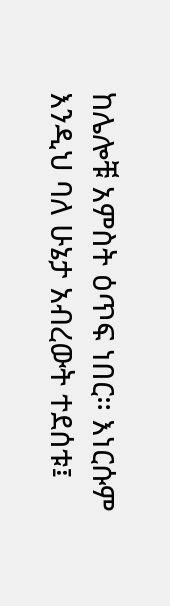ከሌሎቹ አምስት ዕጥፍ ነበር። እነርሱም እንዲህ ባለ ሁኔታ አብረውት ተደሰቱ፤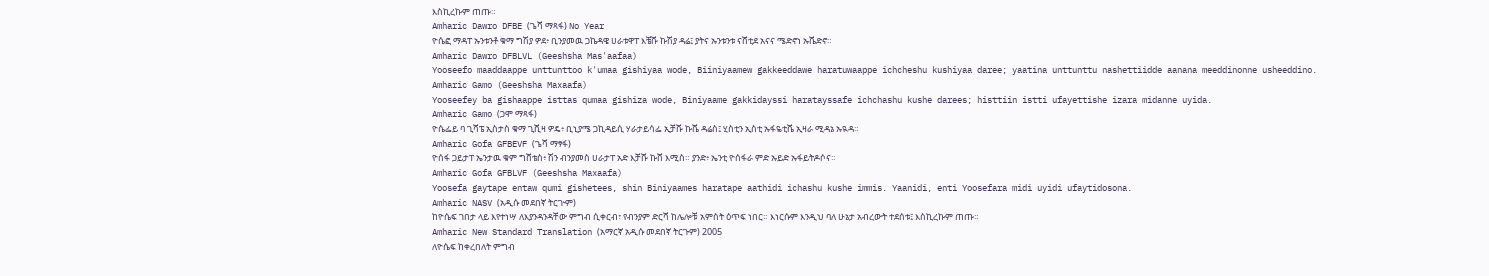እስኪረኩም ጠጡ።
Amharic Dawro DFBE (ጌሻ ማጻፋ) No Year
ዮሴፎ ማዳፐ ኡንቱንቶ ቁማ ግሽያ ዎደ፥ ቢንያመዉ ጋኬዳዌ ሀራቱዋፐ እቼሹ ኩሽያ ዳሬ፤ ያትና ኡንቱንቱ ናሸቲደ አናና ሜድኖነ ኡሼድኖ።
Amharic Dawro DFBLVL (Geeshsha Mas'aafaa)
Yooseefo maaddaappe unttunttoo k'umaa gishiyaa wode, Biiniyaamew gakkeeddawe haratuwaappe ichcheshu kushiyaa daree; yaatina unttunttu nashettiidde aanana meeddinonne usheeddino.
Amharic Gamo (Geeshsha Maxaafa)
Yooseefey ba gishaappe isttas qumaa gishiza wode, Biniyaame gakkidayssi haratayssafe ichchashu kushe darees; histtiin istti ufayettishe izara midanne uyida.
Amharic Gamo (ጋሞ ማጻፋ)
ዮሴፌይ ባ ጊሻፔ ኢስታስ ቁማ ጊሺዛ ዎዴ፥ ቢኒያሜ ጋኪዳይሲ ሃራታይሳፌ ኢቻሹ ኩሼ ዳሬስ፤ ሂስቲን ኢስቲ ኡፋዬቲሼ ኢዛራ ሚዳኔ ኡዪዳ።
Amharic Gofa GFBEVF (ጌሻ ማፃፋ)
ዮሰፋ ጋይታፐ ኤንታዉ ቁም ግሸቴስ፥ ሽን ብንያመስ ሀራታፐ አድ እቻሹ ኩሸ እሚስ። ያንድ፥ ኤንቲ ዮሰፋራ ምድ ኡይድ ኡፋይትዶሶና።
Amharic Gofa GFBLVF (Geeshsha Maxaafa)
Yoosefa gaytape entaw qumi gishetees, shin Biniyaames haratape aathidi ichashu kushe immis. Yaanidi, enti Yoosefara midi uyidi ufaytidosona.
Amharic NASV (አዲሱ መደበኛ ትርጒም)
ከዮሴፍ ገበታ ላይ እየተነሣ ለእያንዳንዳቸው ምግብ ሲቀርብ፣ የብንያም ድርሻ ከሌሎቹ አምስት ዕጥፍ ነበር። እነርሱም እንዲህ ባለ ሁኔታ አብረውት ተደሰቱ፤ እስኪረኩም ጠጡ።
Amharic New Standard Translation (አማርኛ አዲሱ መደበኛ ትርጉም) 2005
ለዮሴፍ ከቀረበለት ምግብ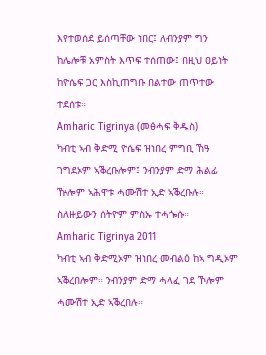እየተወሰደ ይሰጣቸው ነበር፤ ለብንያም ግን ከሌሎቹ አምስት እጥፍ ተሰጠው፤ በዚህ ዐይነት ከዮሴፍ ጋር እስኪጠግቡ በልተው ጠጥተው ተደሰቱ።
Amharic Tigrinya (መፅሓፍ ቅዱስ)
ካብቲ ኣብ ቅድሚ ዮሴፍ ዝነበረ ምግቢ ኸዓ ገግደኦም ኣቕረቡሎም፤ ንብንያም ድማ ሕልፊ ዅሎም ኣሕዋቱ ሓሙሽተ ኢድ ኣቕረቡሉ። ስለዙይውን ሰትዮም ምስኡ ተሓጐሱ።
Amharic Tigrinya 2011
ካብቲ ኣብ ቅድሚኦም ዝነበረ መብልዕ ከኣ ግዲኦም ኣቕረበሎም። ንብንያም ድማ ሓላፈ ገደ ኾሎም ሓሙሽተ ኢድ ኣቕረበሉ።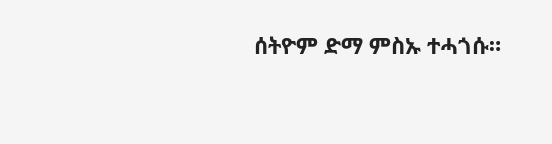ሰትዮም ድማ ምስኡ ተሓጎሱ።